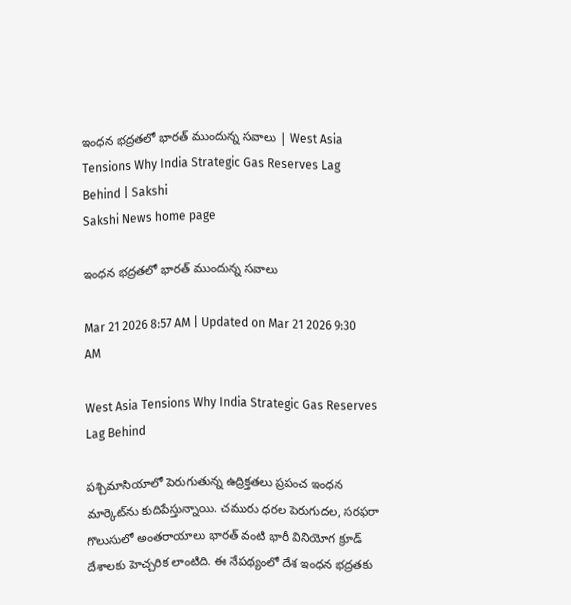ఇంధన భద్రతలో భారత్ ముందున్న సవాలు | West Asia Tensions Why India Strategic Gas Reserves Lag Behind | Sakshi
Sakshi News home page

ఇంధన భద్రతలో భారత్ ముందున్న సవాలు

Mar 21 2026 8:57 AM | Updated on Mar 21 2026 9:30 AM

West Asia Tensions Why India Strategic Gas Reserves Lag Behind

పశ్చిమాసియాలో పెరుగుతున్న ఉద్రిక్తతలు ప్రపంచ ఇంధన మార్కెట్‌ను కుదిపేస్తున్నాయి. చమురు ధరల పెరుగుదల, సరఫరా గొలుసులో అంతరాయాలు భారత్ వంటి భారీ వినియోగ క్రూడ్‌ దేశాలకు హెచ్చరిక లాంటిది. ఈ నేపథ్యంలో దేశ ఇంధన భద్రతకు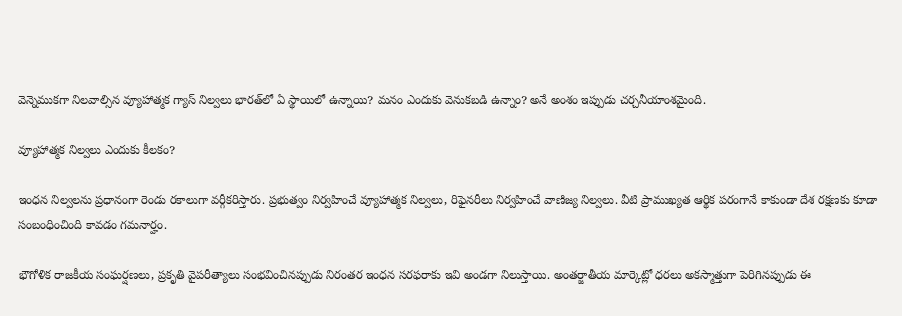వెన్నెముకగా నిలవాల్సిన వ్యూహాత్మక గ్యాస్ నిల్వలు భారత్‌లో ఏ స్థాయిలో ఉన్నాయి? మనం ఎందుకు వెనుకబడి ఉన్నాం? అనే అంశం ఇప్పుడు చర్చనీయాంశమైంది.

వ్యూహాత్మక నిల్వలు ఎందుకు కీలకం?

ఇంధన నిల్వలను ప్రధానంగా రెండు రకాలుగా వర్గీకరిస్తారు. ప్రభుత్వం నిర్వహించే వ్యూహాత్మక నిల్వలు, రిఫైనరీలు నిర్వహించే వాణిజ్య నిల్వలు. వీటి ప్రాముఖ్యత ఆర్థిక పరంగానే కాకుండా దేశ రక్షణకు కూడా సంబంధించింది కావడం గమనార్హం.

భౌగోళిక రాజకీయ సంఘర్షణలు, ప్రకృతి వైపరీత్యాలు సంభవించినప్పుడు నిరంతర ఇంధన సరఫరాకు ఇవి అండగా నిలుస్తాయి. అంతర్జాతీయ మార్కెట్లో ధరలు అకస్మాత్తుగా పెరిగినప్పుడు ఈ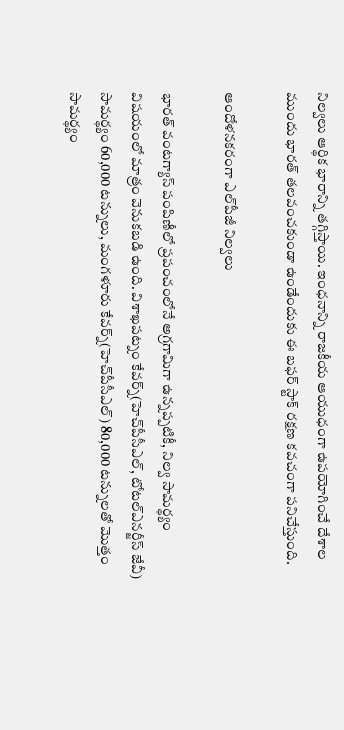నిల్వలు ఆర్థిక భారాన్ని తగ్గిస్తాయి. ఇంధనాన్ని రాజకీయ ఆయుధంగా ఉపయోగించే దేశాల ముందు భారత్ తలవంచకుండా ఉండేందుకు ఈ బఫర్ స్టాక్ రక్షణ కవచంగా పనిచేస్తుంది.

ఆందోళనకరంగా ఎల్‌పీజీ నిల్వలు

భారత్ వంటగ్యాస్ పంపిణీలో ప్రపంచంలోనే అగ్రగామిగా ఉన్నప్పటికీ, నిల్వ సామర్థ్యం విషయంలో మాత్రం వెనుకబడి ఉంది. విశాఖపట్నం కేవర్న్(హెచ్‌పీసీఎల్, టోటల్‌ఎనర్జీస్‌ జేవీ) సామర్థ్యం 60,000 టన్నులు, మంగళూరు కేవర్న్(హెచ్‌పీసీఎల్‌) 80,000 టన్నులతో మొత్తం సామర్థ్యం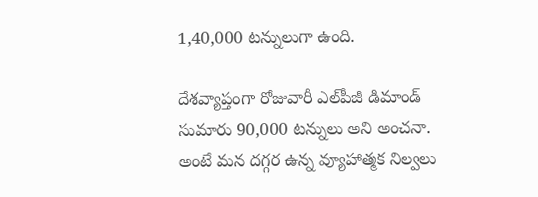1,40,000 టన్నులుగా ఉంది.

దేశవ్యాప్తంగా రోజువారీ ఎల్‌పీజీ డిమాండ్ సుమారు 90,000 టన్నులు అని అంచనా. అంటే మన దగ్గర ఉన్న వ్యూహాత్మక నిల్వలు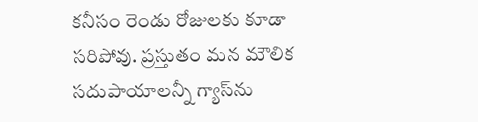కనీసం రెండు రోజులకు కూడా సరిపోవు. ప్రస్తుతం మన మౌలిక సదుపాయాలన్నీ గ్యాస్‌ను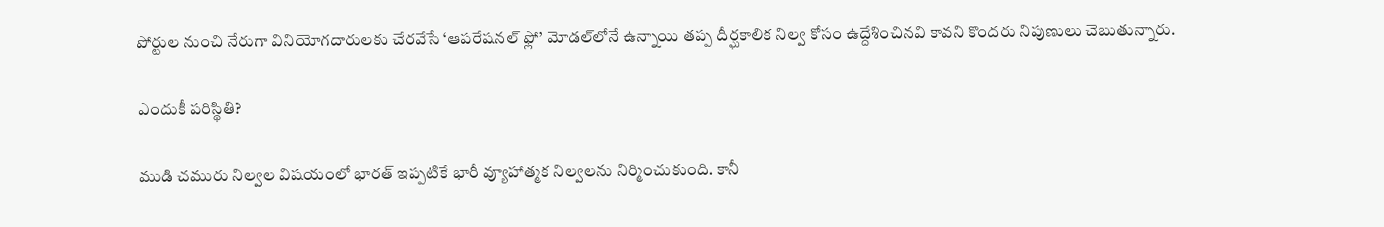పోర్టుల నుంచి నేరుగా వినియోగదారులకు చేరవేసే ‘ఆపరేషనల్ ఫ్లో’ మోడల్‌లోనే ఉన్నాయి తప్ప దీర్ఘకాలిక నిల్వ కోసం ఉద్దేశించినవి కావని కొందరు నిపుణులు చెబుతున్నారు.

ఎందుకీ పరిస్థితి?

ముడి చమురు నిల్వల విషయంలో భారత్ ఇప్పటికే భారీ వ్యూహాత్మక నిల్వలను నిర్మించుకుంది. కానీ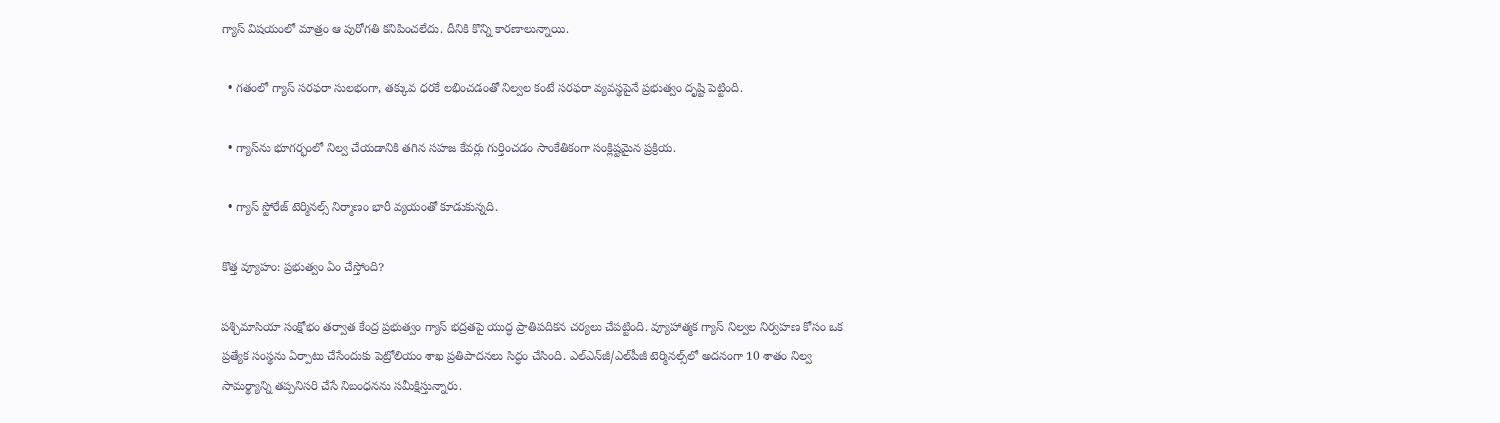గ్యాస్ విషయంలో మాత్రం ఆ పురోగతి కనిపించలేదు. దీనికి కొన్ని కారణాలున్నాయి.

  • గతంలో గ్యాస్ సరఫరా సులభంగా, తక్కువ ధరకే లభించడంతో నిల్వల కంటే సరఫరా వ్యవస్థపైనే ప్రభుత్వం దృష్టి పెట్టింది.

  • గ్యాస్‌ను భూగర్భంలో నిల్వ చేయడానికి తగిన సహజ కేవర్లు గుర్తించడం సాంకేతికంగా సంక్లిష్టమైన ప్రక్రియ.

  • గ్యాస్ స్టోరేజ్ టెర్మినల్స్ నిర్మాణం భారీ వ్యయంతో కూడుకున్నది.

కొత్త వ్యూహం: ప్రభుత్వం ఏం చేస్తోంది?

పశ్చిమాసియా సంక్షోభం తర్వాత కేంద్ర ప్రభుత్వం గ్యాస్ భద్రతపై యుద్ధ ప్రాతిపదికన చర్యలు చేపట్టింది. వ్యూహాత్మక గ్యాస్ నిల్వల నిర్వహణ కోసం ఒక ప్రత్యేక సంస్థను ఏర్పాటు చేసేందుకు పెట్రోలియం శాఖ ప్రతిపాదనలు సిద్ధం చేసింది. ఎల్‌ఎన్‌జీ/ఎల్‌పీజీ టెర్మినల్స్‌లో అదనంగా 10 శాతం నిల్వ సామర్థ్యాన్ని తప్పనిసరి చేసే నిబంధనను సమీక్షిస్తున్నారు.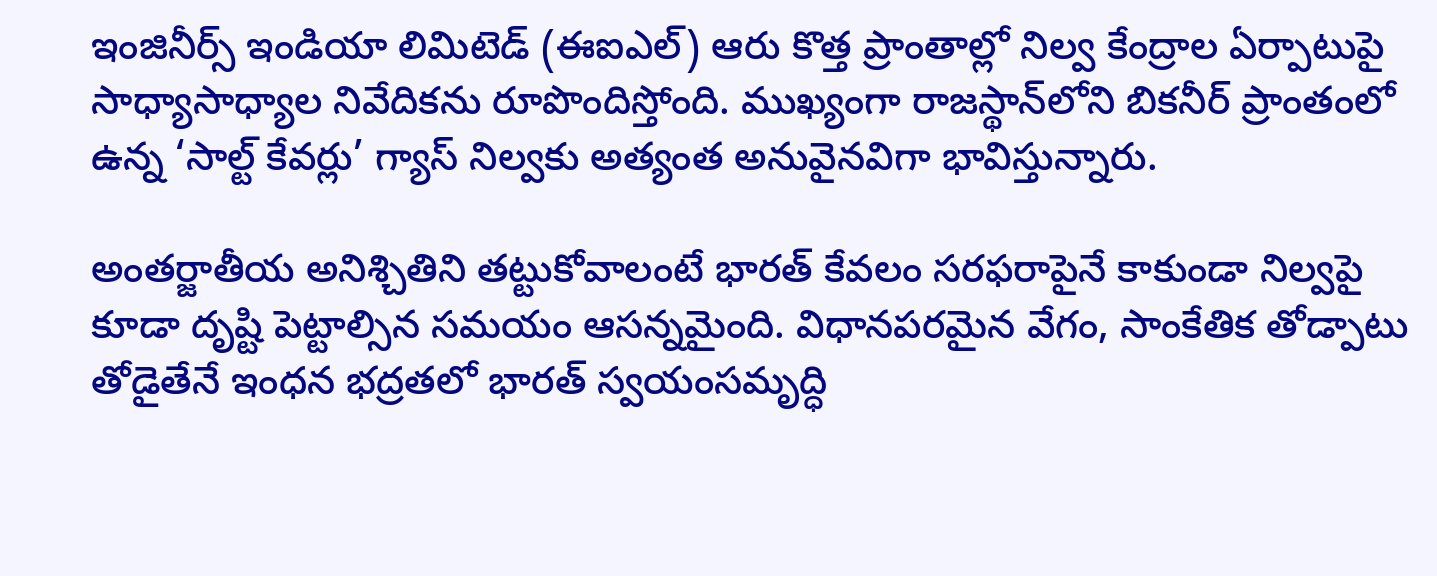ఇంజినీర్స్ ఇండియా లిమిటెడ్ (ఈఐఎల్‌) ఆరు కొత్త ప్రాంతాల్లో నిల్వ కేంద్రాల ఏర్పాటుపై సాధ్యాసాధ్యాల నివేదికను రూపొందిస్తోంది. ముఖ్యంగా రాజస్థాన్‌లోని బికనీర్ ప్రాంతంలో ఉన్న ‘సాల్ట్ కేవర్లు’ గ్యాస్ నిల్వకు అత్యంత అనువైనవిగా భావిస్తున్నారు.

అంతర్జాతీయ అనిశ్చితిని తట్టుకోవాలంటే భారత్ కేవలం సరఫరాపైనే కాకుండా నిల్వపై కూడా దృష్టి పెట్టాల్సిన సమయం ఆసన్నమైంది. విధానపరమైన వేగం, సాంకేతిక తోడ్పాటు తోడైతేనే ఇంధన భద్రతలో భారత్ స్వయంసమృద్ధి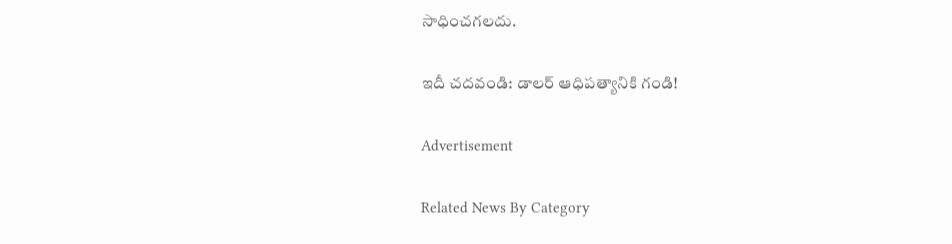సాధించగలదు.

ఇదీ చదవండి: డాలర్ ఆధిపత్యానికి గండి!

Advertisement

Related News By Category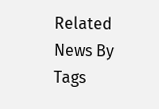Related News By Tags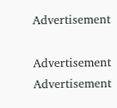Advertisement

Advertisement
Advertisement